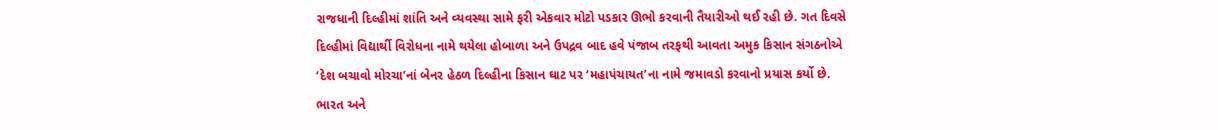રાજધાની દિલ્હીમાં શાંતિ અને વ્યવસ્થા સામે ફરી એકવાર મોટો પડકાર ઊભો કરવાની તૈયારીઓ થઈ રહી છે. ગત દિવસે દિલ્હીમાં વિદ્યાર્થી વિરોધના નામે થયેલા હોબાળા અને ઉપદ્રવ બાદ હવે પંજાબ તરફથી આવતા અમુક કિસાન સંગઠનોએ ‘દેશ બચાવો મોરચા’નાં બેનર હેઠળ દિલ્હીના કિસાન ઘાટ પર ‘મહાપંચાયત’ના નામે જમાવડો કરવાનો પ્રયાસ કર્યો છે. ભારત અને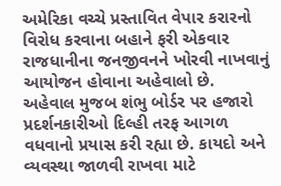અમેરિકા વચ્ચે પ્રસ્તાવિત વેપાર કરારનો વિરોધ કરવાના બહાને ફરી એકવાર રાજધાનીના જનજીવનને ખોરવી નાખવાનું આયોજન હોવાના અહેવાલો છે.
અહેવાલ મુજબ શંભુ બોર્ડર પર હજારો પ્રદર્શનકારીઓ દિલ્હી તરફ આગળ વધવાનો પ્રયાસ કરી રહ્યા છે. કાયદો અને વ્યવસ્થા જાળવી રાખવા માટે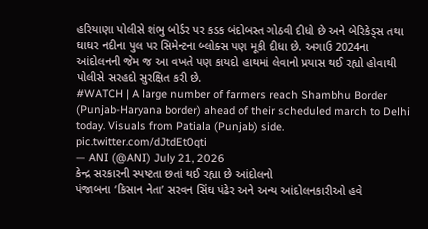હરિયાણા પોલીસે શંભુ બોર્ડર પર કડક બંદોબસ્ત ગોઠવી દીધો છે અને બેરિકેડ્સ તથા ઘાઘર નદીના પુલ પર સિમેન્ટના બ્લોક્સ પણ મૂકી દીધા છે. અગાઉ 2024ના આંદોલનની જેમ જ આ વખતે પણ કાયદો હાથમાં લેવાનો પ્રયાસ થઈ રહ્યો હોવાથી પોલીસે સરહદો સુરક્ષિત કરી છે.
#WATCH | A large number of farmers reach Shambhu Border (Punjab-Haryana border) ahead of their scheduled march to Delhi today. Visuals from Patiala (Punjab) side. pic.twitter.com/dJtdEt0qti
— ANI (@ANI) July 21, 2026
કેન્દ્ર સરકારની સ્પષ્ટતા છતાં થઈ રહ્યા છે આંદોલનો
પંજાબના ‘કિસાન નેતા’ સરવન સિંઘ પંઢેર અને અન્ય આંદોલનકારીઓ હવે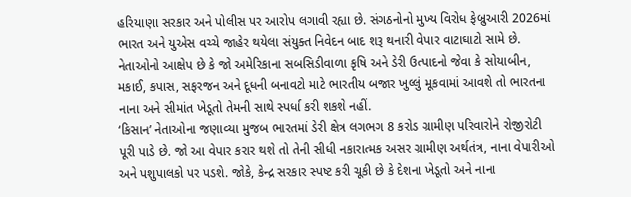હરિયાણા સરકાર અને પોલીસ પર આરોપ લગાવી રહ્યા છે. સંગઠનોનો મુખ્ય વિરોધ ફેબ્રુઆરી 2026માં ભારત અને યુએસ વચ્ચે જાહેર થયેલા સંયુક્ત નિવેદન બાદ શરૂ થનારી વેપાર વાટાઘાટો સામે છે. નેતાઓનો આક્ષેપ છે કે જો અમેરિકાના સબસિડીવાળા કૃષિ અને ડેરી ઉત્પાદનો જેવા કે સોયાબીન, મકાઈ, કપાસ, સફરજન અને દૂધની બનાવટો માટે ભારતીય બજાર ખુલ્લું મૂકવામાં આવશે તો ભારતના નાના અને સીમાંત ખેડૂતો તેમની સાથે સ્પર્ધા કરી શકશે નહીં.
‘કિસાન’ નેતાઓના જણાવ્યા મુજબ ભારતમાં ડેરી ક્ષેત્ર લગભગ 8 કરોડ ગ્રામીણ પરિવારોને રોજીરોટી પૂરી પાડે છે. જો આ વેપાર કરાર થશે તો તેની સીધી નકારાત્મક અસર ગ્રામીણ અર્થતંત્ર, નાના વેપારીઓ અને પશુપાલકો પર પડશે. જોકે, કેન્દ્ર સરકાર સ્પષ્ટ કરી ચૂકી છે કે દેશના ખેડૂતો અને નાના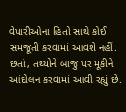વેપારીઓના હિતો સાથે કોઈ સમજૂતી કરવામાં આવશે નહીં. છતાં, તથ્યોને બાજુ પર મૂકીને આંદોલન કરવામાં આવી રહ્યું છે.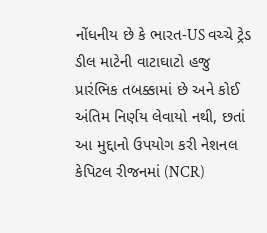નોંધનીય છે કે ભારત-US વચ્ચે ટ્રેડ ડીલ માટેની વાટાઘાટો હજુ પ્રારંભિક તબક્કામાં છે અને કોઈ અંતિમ નિર્ણય લેવાયો નથી, છતાં આ મુદ્દાનો ઉપયોગ કરી નેશનલ કેપિટલ રીજનમાં (NCR)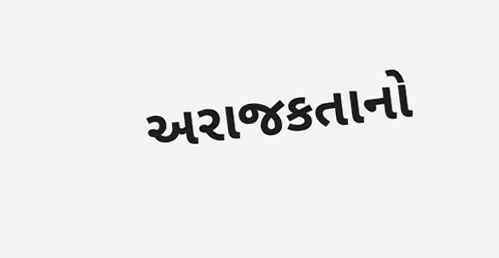અરાજકતાનો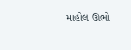માહોલ ઊભો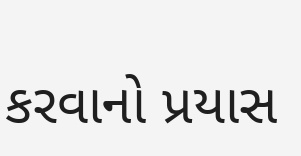કરવાનો પ્રયાસ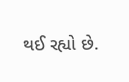થઈ રહ્યો છે.